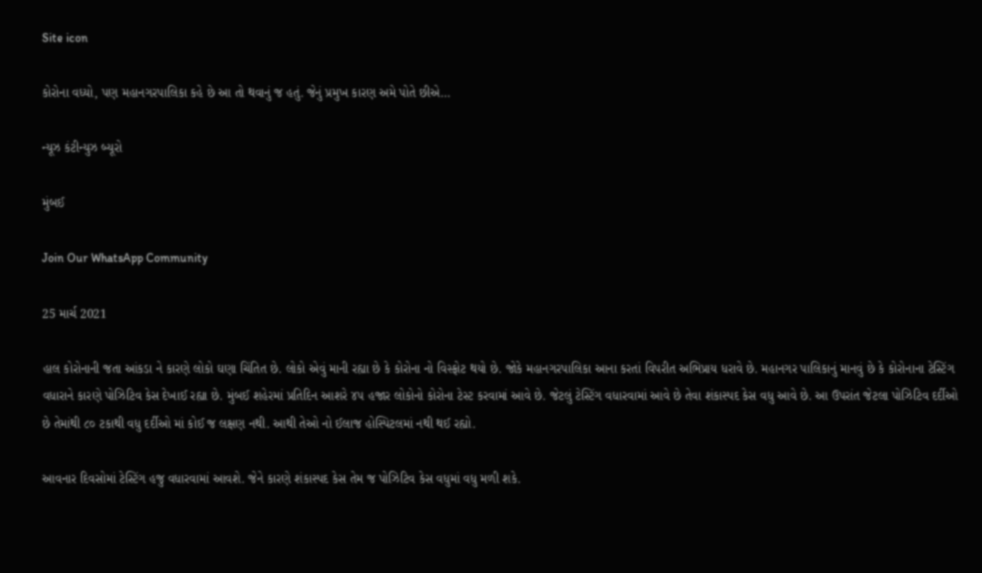Site icon

કોરોના વધ્યો, પણ મહાનગરપાલિકા કહે છે આ તો થવાનું જ હતું. જેનું પ્રમુખ કારણ અમે પોતે છીએ…

ન્યૂઝ કંટીન્યુઝ બ્યૂરો

મુંબઈ

Join Our WhatsApp Community

25 માર્ચ 2021

હાલ કોરોનાની જતા આંકડા ને કારણે લોકો ઘણા ચિંતિત છે. લોકો એવું માની રહ્યા છે કે કોરોના નો વિસ્ફોટ થયો છે. જોકે મહાનગરપાલિકા આના કરતાં વિપરીત અભિપ્રાય ધરાવે છે. મહાનગર પાલિકાનું માનવું છે કે કોરોનાના ટેસ્ટિંગ વધારાને કારણે પોઝિટિવ કેસ દેખાઈ રહ્યા છે. મુંબઈ શહેરમાં પ્રતિદિન આશરે ૪૫ હજાર લોકોનો કોરોના ટેસ્ટ કરવામાં આવે છે. જેટલું ટેસ્ટિંગ વધારવામાં આવે છે તેવા શંકાસ્પદ કેસ વધુ આવે છે. આ ઉપરાંત જેટલા પોઝિટિવ દર્દીઓ છે તેમાંથી ૮૦ ટકાથી વધુ દર્દીઓ માં કોઈ જ લક્ષણ નથી. આથી તેઓ નો ઈલાજ હોસ્પિટલમાં નથી થઈ રહ્યો.

આવનાર દિવસોમાં ટેસ્ટિંગ હજુ વધારવામાં આવશે. જેને કારણે શંકાસ્પદ કેસ તેમ જ પોઝિટિવ કેસ વધુમાં વધુ મળી શકે.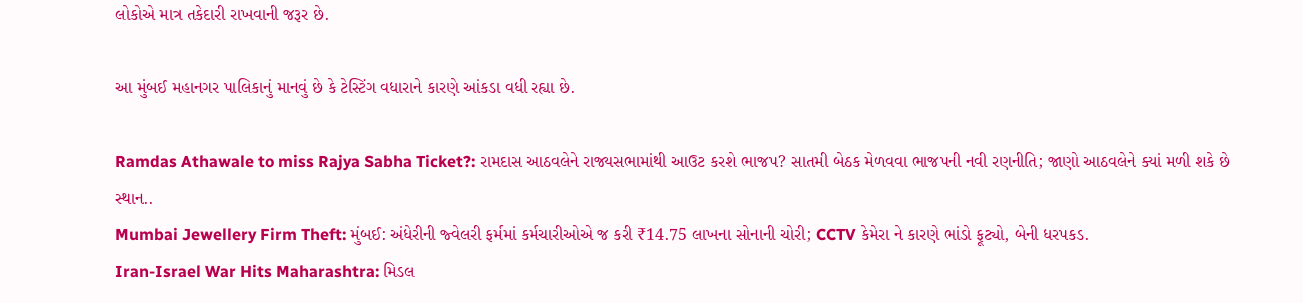લોકોએ માત્ર તકેદારી રાખવાની જરૂર છે.

આ મુંબઈ મહાનગર પાલિકાનું માનવું છે કે ટેસ્ટિંગ વધારાને કારણે આંકડા વધી રહ્યા છે.

Ramdas Athawale to miss Rajya Sabha Ticket?: રામદાસ આઠવલેને રાજ્યસભામાંથી આઉટ કરશે ભાજપ? સાતમી બેઠક મેળવવા ભાજપની નવી રણનીતિ; જાણો આઠવલેને ક્યાં મળી શકે છે સ્થાન..
Mumbai Jewellery Firm Theft: મુંબઈ: અંધેરીની જ્વેલરી ફર્મમાં કર્મચારીઓએ જ કરી ₹14.75 લાખના સોનાની ચોરી; CCTV કેમેરા ને કારણે ભાંડો ફૂટ્યો, બેની ધરપકડ.
Iran-Israel War Hits Maharashtra: મિડલ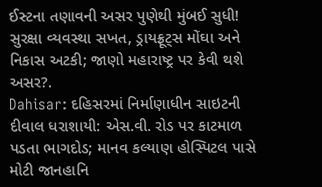ઈસ્ટના તણાવની અસર પુણેથી મુંબઈ સુધી! સુરક્ષા વ્યવસ્થા સખત, ડ્રાયફ્રૂટ્સ મોંઘા અને નિકાસ અટકી; જાણો મહારાષ્ટ્ર પર કેવી થશે અસર?.
Dahisar: દહિસરમાં નિર્માણાધીન સાઇટની દીવાલ ધરાશાયી: એસ.વી. રોડ પર કાટમાળ પડતા ભાગદોડ; માનવ કલ્યાણ હોસ્પિટલ પાસે મોટી જાનહાનિ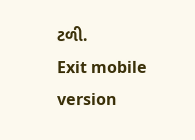ટળી.
Exit mobile version